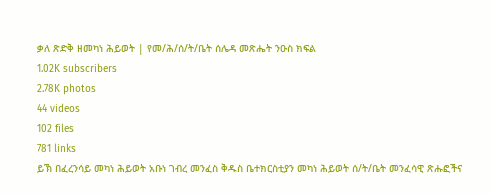ቃለ ጽድቅ ዘመካነ ሕይወት | የመ/ሕ/ሰ/ት/ቤት ሰሌዳ መጽሔት ንዑስ ክፍል
1.02K subscribers
2.78K photos
44 videos
102 files
781 links
ይኽ በፈረንሳይ መካነ ሕይወት አቡነ ገብረ መንፈስ ቅዱስ ቤተክርስቲያን መካነ ሕይወት ሰ/ት/ቤት መንፈሳዊ ጽሑፎችና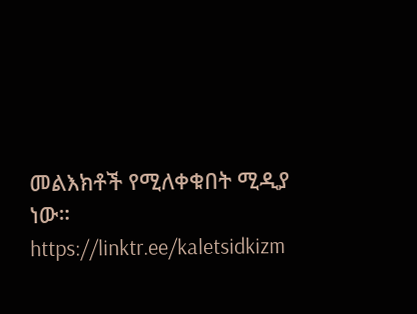መልእክቶች የሚለቀቁበት ሚዲያ ነው።
https://linktr.ee/kaletsidkizm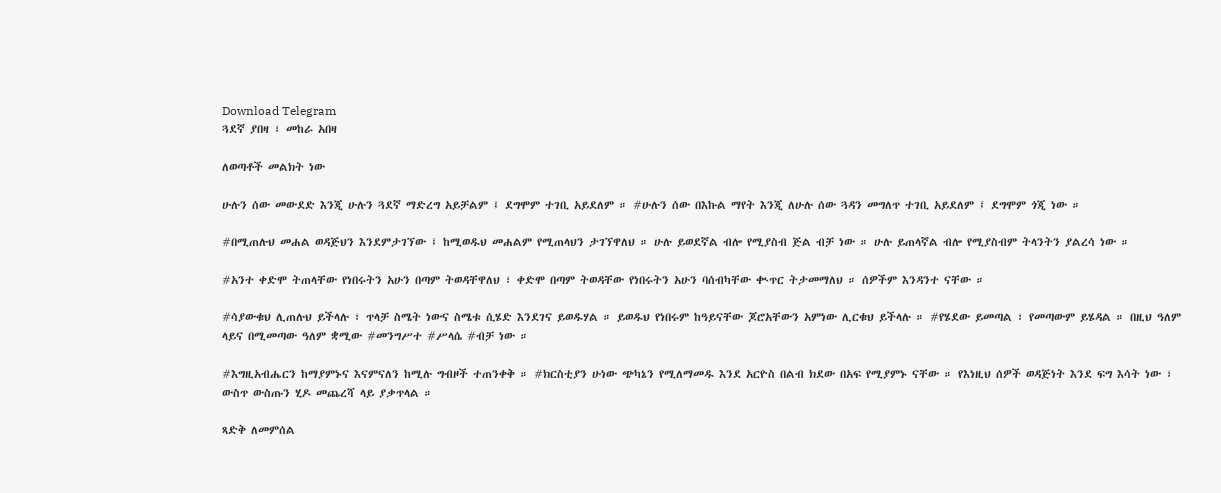Download Telegram
ጓደኛ ያበዛ ፣ መከራ አበዛ

ለወጣቶች መልክት ነው

ሁሉን ሰው መውደድ እንጂ ሁሉን ጓደኛ ማድረግ አይቻልም ፤ ደግሞም ተገቢ አይደለም ። #ሁሉን ሰው በእኩል ማየት እንጂ ለሁሉ ሰው ጓዳን መግለጥ ተገቢ አይደለም ፤ ደግሞም ጎጂ ነው ።

#በሚጠሉህ መሐል ወዳጅህን እንደምታገኘው ፤ ከሚወዱህ መሐልም የሚጠላህን ታገኘዋለህ ። ሁሉ ይወደኛል ብሎ የሚያስብ ጅል ብቻ ነው ። ሁሉ ይጠላኛል ብሎ የሚያስብም ትላንትን ያልረሳ ነው ።

#አንተ ቀድሞ ትጠላቸው የነበሩትን አሁን በጣም ትወዳቸዋለህ ፣ ቀድሞ በጣም ትወዳቸው የነበሩትን አሁን ባሰብካቸው ቊጥር ትታመማለህ ። ሰዎችም እንዳንተ ናቸው ።

#ሳያውቁህ ሊጠሉህ ይችላሉ ፣ ጥላቻ ስሜት ነውና ስሜቱ ሲሄድ እንደገና ይወዱሃል ። ይወዱህ የነበሩም ከዓይናቸው ጆሮአቸውን አምነው ሊርቁህ ይችላሉ ። #የሄደው ይመጣል ፣ የመጣውም ይሄዳል ። በዚህ ዓለም ላይና በሚመጣው ዓለም ቋሚው #መንግሥተ #ሥላሴ #ብቻ ነው ።

#እግዚአብሔርን ከማያምኑና እናምናለን ከሚሉ ግብዞች ተጠንቀቅ ። #ክርስቲያን ሁነው ጭካኔን የሚለማመዱ እንደ አርዮስ በልብ ክደው በአፍ የሚያምኑ ናቸው ። የእነዚህ ሰዎች ወዳጅነት እንደ ፍግ እሳት ነው ፣ ውስጥ ውስጡን ሂዶ መጨረሻ ላይ ያቃጥላል ።

ጻድቅ ለመምሰል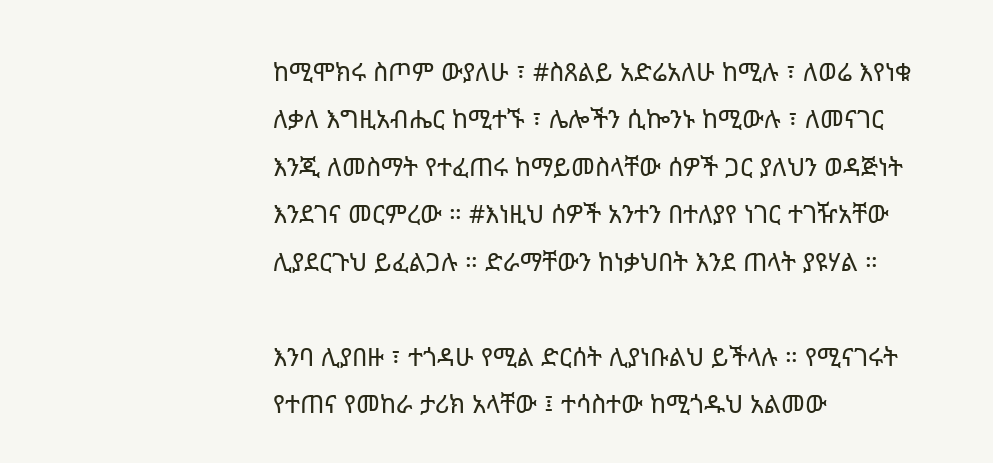ከሚሞክሩ ስጦም ውያለሁ ፣ #ስጸልይ አድሬአለሁ ከሚሉ ፣ ለወሬ እየነቁ ለቃለ እግዚአብሔር ከሚተኙ ፣ ሌሎችን ሲኰንኑ ከሚውሉ ፣ ለመናገር እንጂ ለመስማት የተፈጠሩ ከማይመስላቸው ሰዎች ጋር ያለህን ወዳጅነት እንደገና መርምረው ። #እነዚህ ሰዎች አንተን በተለያየ ነገር ተገዥአቸው ሊያደርጉህ ይፈልጋሉ ። ድራማቸውን ከነቃህበት እንደ ጠላት ያዩሃል ።

እንባ ሊያበዙ ፣ ተጎዳሁ የሚል ድርሰት ሊያነቡልህ ይችላሉ ። የሚናገሩት የተጠና የመከራ ታሪክ አላቸው ፤ ተሳስተው ከሚጎዱህ አልመው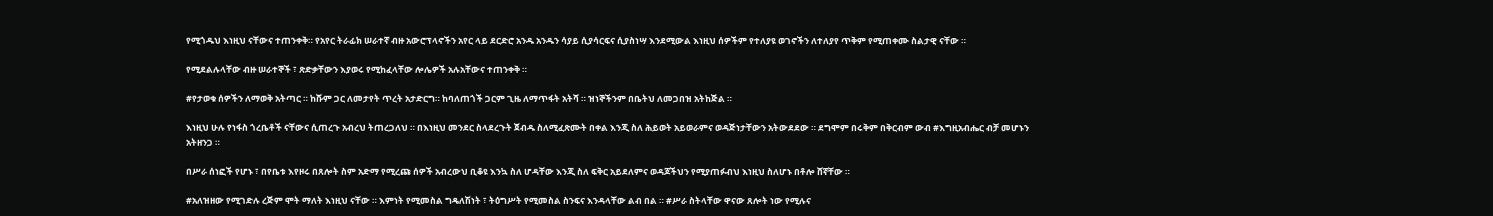የሚጎዱህ እነዚህ ናቸውና ተጠንቀቅ። የአየር ትራፊክ ሠራተኛ ብዙ አውሮፕላኖችን አየር ላይ ደርድሮ አንዱ አንዱን ሳያይ ሲያሳርፍና ሲያስነሣ እንደሚውል እነዚህ ሰዎችም የተለያዩ ወገኖችን ለተለያየ ጥቅም የሚጠቀሙ ስልታዊ ናቸው ።

የሚደልሉላቸው ብዙ ሠራተኞች ፣ ጽድቃቸውን እያወሩ የሚከፈላቸው ሎሌዎች አሉአቸውና ተጠንቀቅ ።

#የታወቁ ሰዎችን ለማወቅ አትጣር ። ከሹም ጋር ለመታየት ጥረት አታድርግ። ከባለጠጎች ጋርም ጊዜ ለማጥፋት አትሻ ። ዝነኞችንም በቤትህ ለመጋበዝ አትከጅል ።

እነዚህ ሁሉ የነፋስ ጎረቤቶች ናቸውና ሲጠረጉ አብረህ ትጠረጋለህ ። በእነዚህ መንደር ስላደረጉት ጀብዱ ስለሚፈጽሙት በቀል እንጂ ስለ ሕይወት አይወራምና ወዳጅነታቸውን አትውደደው ። ደግሞም በሩቅም በቅርብም ውብ #እግዚአብሔር ብቻ መሆኑን አትዘንጋ ።

በሥራ ሰነፎች የሆኑ ፣ በየቤቱ እየዞሩ በጸሎት ስም አድማ የሚረጩ ሰዎች አብረውህ ቢቆዩ እንኳ ስለ ሆዳቸው እንጂ ስለ ፍቅር አይደለምና ወዳጆችህን የሚያጠፉብህ እነዚህ ስለሆኑ በቶሎ ሸኛቸው ።

#አለዝዘው የሚገድሉ ረጅም ሞት ማለት እነዚህ ናቸው ። እምነት የሚመስል ግዴለሽነት ፣ ትዕግሥት የሚመስል ስንፍና እንዳላቸው ልብ በል ። #ሥራ ስትላቸው ዋናው ጸሎት ነው የሚሉና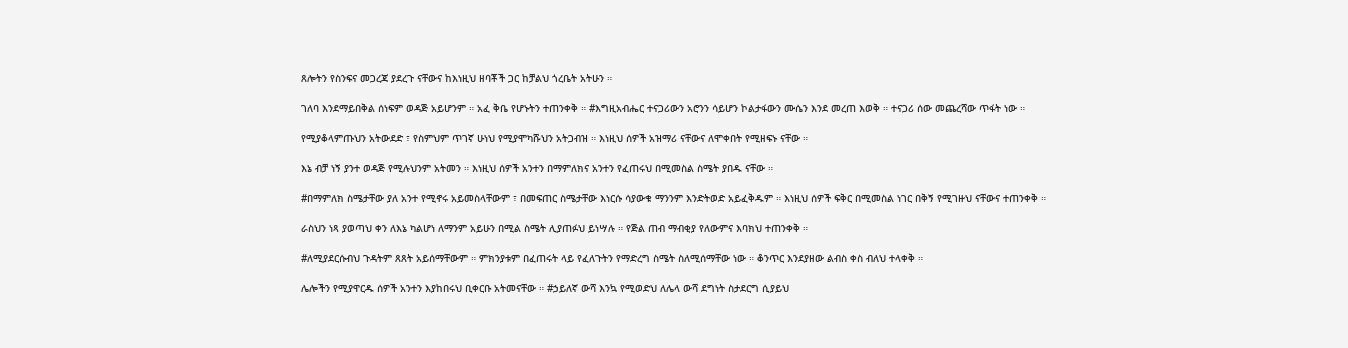ጸሎትን የስንፍና መጋረጃ ያደረጉ ናቸውና ከእነዚህ ዘባቾች ጋር ከቻልህ ጎረቤት አትሁን ።

ገለባ እንደማይበቅል ሰነፍም ወዳጅ አይሆንም ። አፈ ቅቤ የሆኑትን ተጠንቀቅ ። #እግዚአብሔር ተናጋሪውን አሮንን ሳይሆን ኮልታፋውን ሙሴን እንደ መረጠ እወቅ ። ተናጋሪ ሰው መጨረሻው ጥፋት ነው ።

የሚያቆላምጡህን አትውደድ ፣ የስምህም ጥገኛ ሁነህ የሚያሞካሹህን አትጋብዝ ። እነዚህ ሰዎች አዝማሪ ናቸውና ለሞቀበት የሚዘፍኑ ናቸው ።

እኔ ብቻ ነኝ ያንተ ወዳጅ የሚሉህንም አትመን ። እነዚህ ሰዎች አንተን በማምለክና አንተን የፈጠሩህ በሚመስል ስሜት ያበዱ ናቸው ።

#በማምለክ ስሜታቸው ያለ አንተ የሚኖሩ አይመስላቸውም ፣ በመፍጠር ስሜታቸው እነርሱ ሳያውቁ ማንንም እንድትወድ አይፈቅዱም ። እነዚህ ሰዎች ፍቅር በሚመስል ነገር በቅኝ የሚገዙህ ናቸውና ተጠንቀቅ ።

ራስህን ነጻ ያወጣህ ቀን ለእኔ ካልሆነ ለማንም አይሁን በሚል ስሜት ሊያጠፉህ ይነሣሉ ። የጅል ጠብ ማብቂያ የለውምና እባክህ ተጠንቀቅ ።

#ለሚያደርሱብህ ጉዳትም ጸጸት አይሰማቸውም ። ምክንያቱም በፈጠሩት ላይ የፈለጉትን የማድረግ ስሜት ስለሚሰማቸው ነው ። ቆንጥር እንደያዘው ልብስ ቀስ ብለህ ተላቀቅ ።

ሌሎችን የሚያዋርዱ ሰዎች አንተን እያከበሩህ ቢቀርቡ አትመናቸው ። #ኃይለኛ ውሻ እንኳ የሚወድህ ለሌላ ውሻ ደግነት ስታደርግ ሲያይህ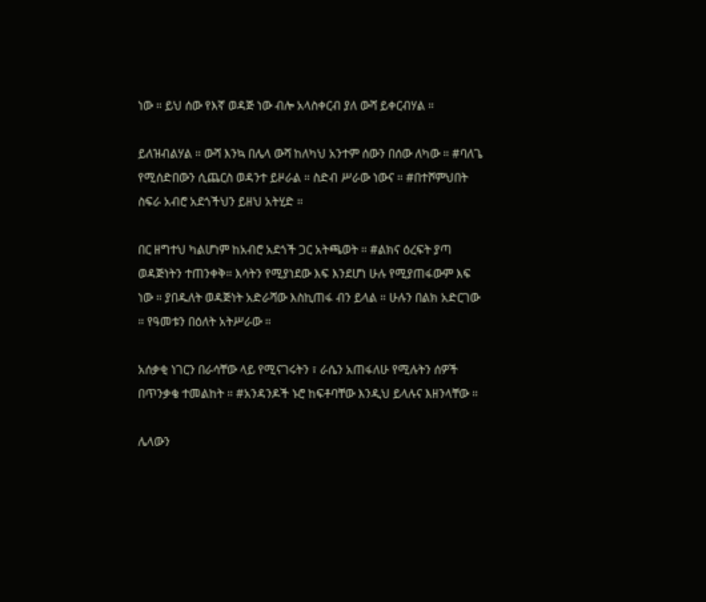ነው ። ይህ ሰው የእኛ ወዳጅ ነው ብሎ አላስቀርብ ያለ ውሻ ይቀርብሃል ።

ይለዝብልሃል ። ውሻ እንኳ በሌላ ውሻ ከለካህ አንተም ሰውን በሰው ለካው ። #ባለጌ የሚሰድበውን ሲጨርስ ወዳንተ ይዞራል ። ስድብ ሥራው ነውና ። #በተሾምህበት ስፍራ አብሮ አደጎችህን ይዘህ አትሂድ ።

በር ዘግተህ ካልሆነም ከአብሮ አደጎች ጋር አትጫወት ። #ልክና ዕረፍት ያጣ ወዳጅነትን ተጠንቀቅ። እሳትን የሚያነደው እፍ እንደሆነ ሁሉ የሚያጠፋውም እፍ ነው ። ያበዱለት ወዳጅነት አድራሻው እስኪጠፋ ብን ይላል ። ሁሉን በልክ አድርገው ። የዓመቱን በዕለት አትሥራው ።

አሰቃቂ ነገርን በራሳቸው ላይ የሚናገሩትን ፣ ራሴን አጠፋለሁ የሚሉትን ሰዎች በጥንቃቄ ተመልከት ። #አንዳንዶች ኑሮ ከፍቶባቸው እንዲህ ይላሉና እዘንላቸው ።

ሌላውን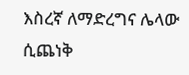እስረኛ ለማድረግና ሌላው ሲጨነቅ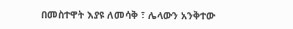በመስተዋት እያዩ ለመሳቅ ፣ ሌላውን አንቅተው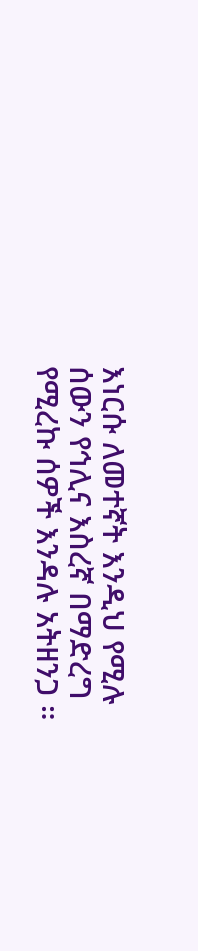እነርሱ ለመተኛት እንዲህ የሚሉ ሰውን የኅሊና እስረኛ በማድረግ የሚረኩ ሰዎች እንዳሉ አትዘንጋ ።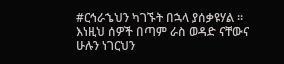#ርኅራኄህን ካገኙት በኋላ ያሰቃዩሃል ። እነዚህ ሰዎች በጣም ራስ ወዳድ ናቸውና ሁሉን ነገርህን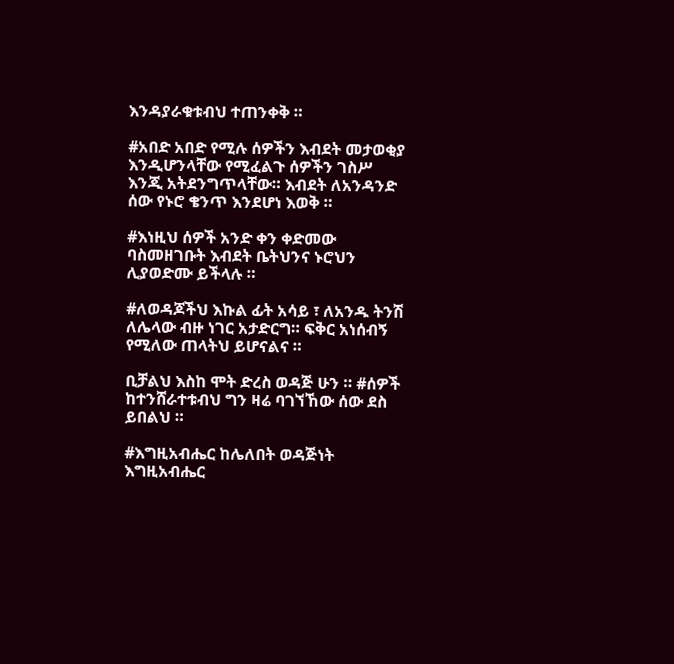እንዳያራቁቱብህ ተጠንቀቅ ።

#አበድ አበድ የሚሉ ሰዎችን እብደት መታወቂያ እንዲሆንላቸው የሚፈልጉ ሰዎችን ገስሥ እንጂ አትደንግጥላቸው። እብደት ለአንዳንድ ሰው የኑሮ ቄንጥ እንደሆነ እወቅ ።

#እነዚህ ሰዎች አንድ ቀን ቀድመው ባስመዘገቡት እብደት ቤትህንና ኑሮህን ሊያወድሙ ይችላሉ ።

#ለወዳጆችህ እኩል ፊት አሳይ ፣ ለአንዱ ትንሽ ለሌላው ብዙ ነገር አታድርግ። ፍቅር አነሰብኝ የሚለው ጠላትህ ይሆናልና ።

ቢቻልህ እስከ ሞት ድረስ ወዳጅ ሁን ። #ሰዎች ከተንሸራተቱብህ ግን ዛሬ ባገኘኸው ሰው ደስ ይበልህ ።

#እግዚአብሔር ከሌለበት ወዳጅነት እግዚአብሔር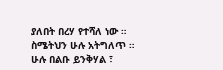ያለበት በረሃ የተሻለ ነው ። ስሜትህን ሁሉ አትግለጥ ። ሁሉ በልቡ ይንቅሃል ፣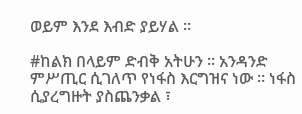ወይም እንደ እብድ ያይሃል ።

#ከልክ በላይም ድብቅ አትሁን ። አንዳንድ ምሥጢር ሲገለጥ የነፋስ እርግዝና ነው ። ነፋስ ሲያረግዙት ያስጨንቃል ፣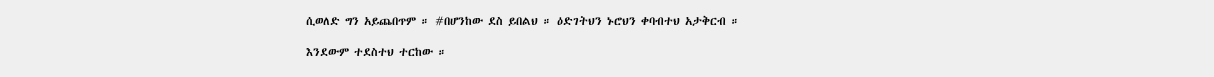ሲወለድ ግን አይጨበጥም ። #በሆንከው ደስ ይበልህ ። ዕድገትህን ኑሮህን ቀባብተህ አታቅርብ ።

እንደውም ተደስተህ ተርከው ።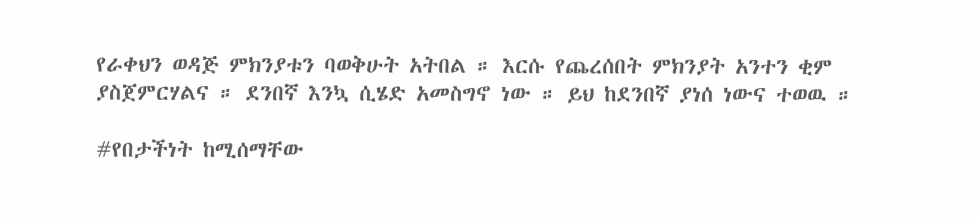የራቀህን ወዳጅ ምክንያቱን ባወቅሁት አትበል ። እርሱ የጨረሰበት ምክንያት አንተን ቂም ያስጀምርሃልና ። ደንበኛ እንኳ ሲሄድ አመስግኖ ነው ። ይህ ከደንበኛ ያነሰ ነውና ተወዉ ።

#የበታችነት ከሚሰማቸው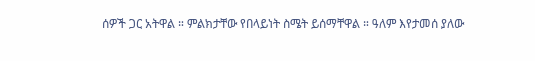ሰዎች ጋር አትዋል ። ምልክታቸው የበላይነት ስሜት ይሰማቸዋል ። ዓለም እየታመሰ ያለው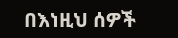በእነዚህ ሰዎች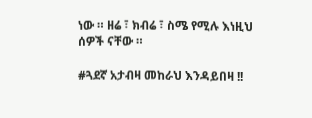ነው ። ዘሬ ፣ ክብሬ ፣ ስሜ የሚሉ እነዚህ ሰዎች ናቸው ።

#ጓደኛ አታብዛ መከራህ እንዳይበዛ !!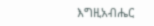እግዚአብሔር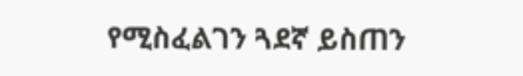የሚስፈልገን ጓደኛ ይስጠን